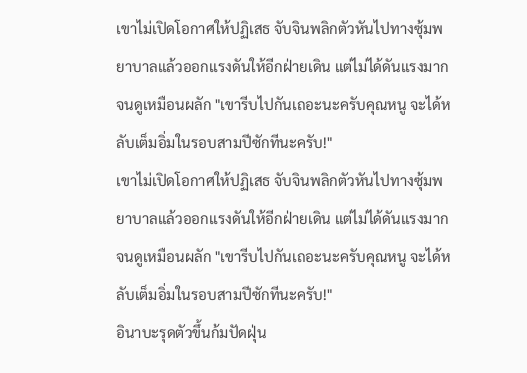เขาไม่เปิดโอกาศให้ปฏิเสธ จับจินพลิกตัวหันไปทางซุ้มพยาบาลแล้วออกแรงดันให้อีกฝ่ายเดิน แต่ไม่ได้ดันแรงมากจนดูเหมือนผลัก "เขารีบไปกันเถอะนะครับคุณหนู จะได้หลับเต็มอิ่มในรอบสามปีซักทีนะครับ!"
เขาไม่เปิดโอกาศให้ปฏิเสธ จับจินพลิกตัวหันไปทางซุ้มพยาบาลแล้วออกแรงดันให้อีกฝ่ายเดิน แต่ไม่ได้ดันแรงมากจนดูเหมือนผลัก "เขารีบไปกันเถอะนะครับคุณหนู จะได้หลับเต็มอิ่มในรอบสามปีซักทีนะครับ!"
อินาบะรุดตัวขึ้นก้มปัดฝุ่น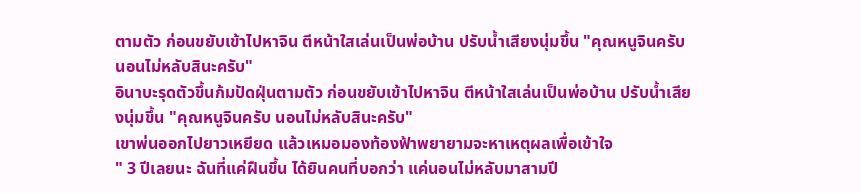ตามตัว ก่อนขยับเข้าไปหาจิน ตีหน้าใสเล่นเป็นพ่อบ้าน ปรับน้ำเสียงนุ่มขึ้น "คุณหนูจินครับ นอนไม่หลับสินะครับ"
อินาบะรุดตัวขึ้นก้มปัดฝุ่นตามตัว ก่อนขยับเข้าไปหาจิน ตีหน้าใสเล่นเป็นพ่อบ้าน ปรับน้ำเสียงนุ่มขึ้น "คุณหนูจินครับ นอนไม่หลับสินะครับ"
เขาพ่นออกไปยาวเหยียด แล้วเหมอมองท้องฟ้าพยายามจะหาเหตุผลเพื่อเข้าใจ
" 3 ปีเลยนะ ฉันที่แค่ฝืนขึ้น ได้ยินคนที่บอกว่า แค่นอนไม่หลับมาสามปี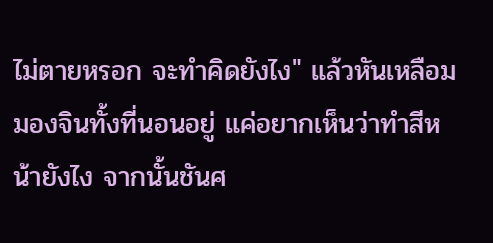ไม่ตายหรอก จะทำคิดยังไง" แล้วหันเหลือมมองจินทั้งที่นอนอยู่ แค่อยากเห็นว่าทำสีหน้ายังไง จากนั้นชันศ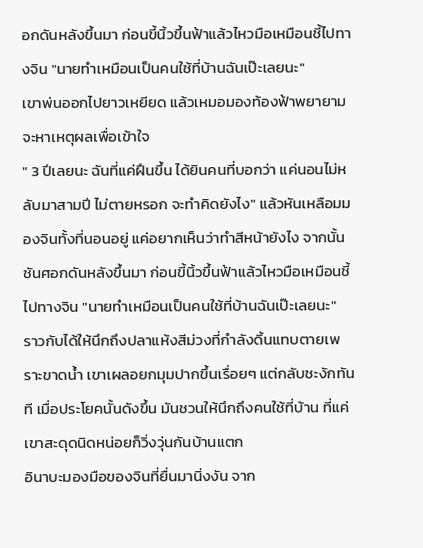อกดันหลังขึ้นมา ก่อนขี้นิ้วขึ้นฟ้าแล้วไหวมือเหมือนชี้ไปทางจิน "นายทำเหมือนเป็นคนใช้ที่บ้านฉันเป๊ะเลยนะ"
เขาพ่นออกไปยาวเหยียด แล้วเหมอมองท้องฟ้าพยายามจะหาเหตุผลเพื่อเข้าใจ
" 3 ปีเลยนะ ฉันที่แค่ฝืนขึ้น ได้ยินคนที่บอกว่า แค่นอนไม่หลับมาสามปี ไม่ตายหรอก จะทำคิดยังไง" แล้วหันเหลือมมองจินทั้งที่นอนอยู่ แค่อยากเห็นว่าทำสีหน้ายังไง จากนั้นชันศอกดันหลังขึ้นมา ก่อนขี้นิ้วขึ้นฟ้าแล้วไหวมือเหมือนชี้ไปทางจิน "นายทำเหมือนเป็นคนใช้ที่บ้านฉันเป๊ะเลยนะ"
ราวกับได้ให้นึกถึงปลาแห้งสีม่วงที่กำลังดิ้นแทบตายเพราะขาดน้ำ เขาเผลอยกมุมปากขึ้นเรื่อยๆ แต่กลับชะงักทันที เมื่อประโยคนั้นดังขึ้น มันชวนให้นึกถึงคนใช้ที่บ้าน ที่แค่เขาสะดุดนิดหน่อยก็วิ่งวุ่นกันบ้านแตก
อินาบะมองมือของจินที่ยื่นมานิ่งงัน จาก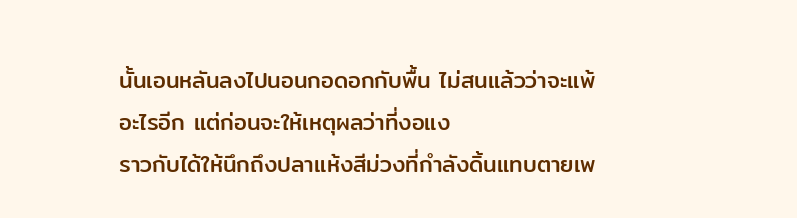นั้นเอนหลันลงไปนอนกอดอกกับพื้น ไม่สนแล้วว่าจะแพ้อะไรอีก แต่ก่อนจะให้เหตุผลว่าที่งอแง
ราวกับได้ให้นึกถึงปลาแห้งสีม่วงที่กำลังดิ้นแทบตายเพ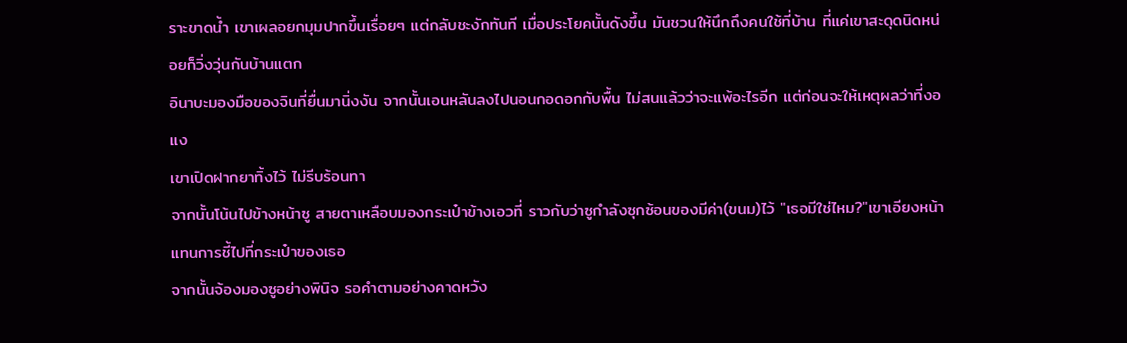ราะขาดน้ำ เขาเผลอยกมุมปากขึ้นเรื่อยๆ แต่กลับชะงักทันที เมื่อประโยคนั้นดังขึ้น มันชวนให้นึกถึงคนใช้ที่บ้าน ที่แค่เขาสะดุดนิดหน่อยก็วิ่งวุ่นกันบ้านแตก
อินาบะมองมือของจินที่ยื่นมานิ่งงัน จากนั้นเอนหลันลงไปนอนกอดอกกับพื้น ไม่สนแล้วว่าจะแพ้อะไรอีก แต่ก่อนจะให้เหตุผลว่าที่งอแง
เขาเปิดฝากยาทิ้งไว้ ไม่รีบร้อนทา
จากนั้นโน้นไปข้างหน้าซู สายตาเหลือบมองกระเป๋าข้างเอวที่ ราวกับว่าซูกำลังซุกซ้อนของมีค่า(ขนม)ไว้ "เธอมีใช่ไหม?"เขาเอียงหน้าแทนการชี้ไปที่กระเป๋าของเธอ
จากนั้นจ้องมองซูอย่างพินิจ รอคำตามอย่างคาดหวัง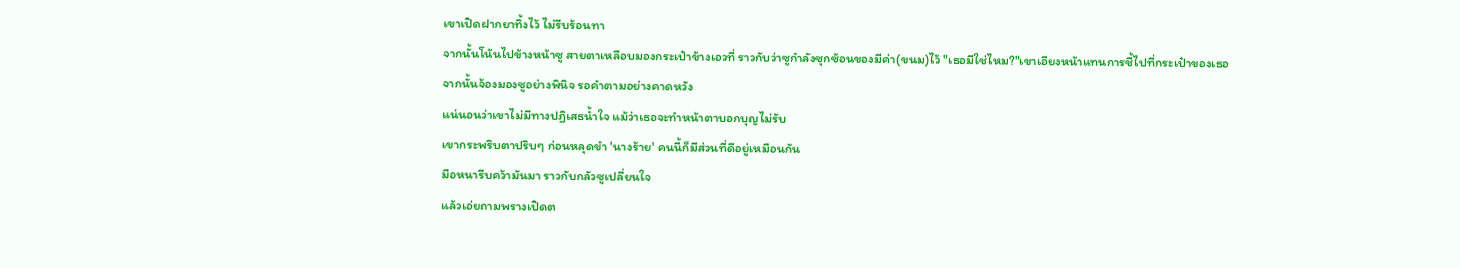เขาเปิดฝากยาทิ้งไว้ ไม่รีบร้อนทา
จากนั้นโน้นไปข้างหน้าซู สายตาเหลือบมองกระเป๋าข้างเอวที่ ราวกับว่าซูกำลังซุกซ้อนของมีค่า(ขนม)ไว้ "เธอมีใช่ไหม?"เขาเอียงหน้าแทนการชี้ไปที่กระเป๋าของเธอ
จากนั้นจ้องมองซูอย่างพินิจ รอคำตามอย่างคาดหวัง
แน่นอนว่าเขาไม่มีทางปฏิเสธน้ำใจ แม้ว่าเธอจะทำหน้าตาบอกบุญไม่รับ
เขากระพริบตาปริบๆ ก่อนหลุดขำ 'นางร้าย' คนนี้ก็มีส่วนที่ดีอยู่เหมือนกัน
มือหนารีบคว้ามันมา ราวกับกลัวซูเปลี่ยนใจ
แล้วเอ่ยถามพรางเปิดต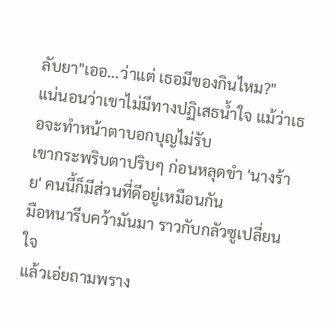ลับยา"เออ...ว่าแต่ เธอมีของกินไหม?"
แน่นอนว่าเขาไม่มีทางปฏิเสธน้ำใจ แม้ว่าเธอจะทำหน้าตาบอกบุญไม่รับ
เขากระพริบตาปริบๆ ก่อนหลุดขำ 'นางร้าย' คนนี้ก็มีส่วนที่ดีอยู่เหมือนกัน
มือหนารีบคว้ามันมา ราวกับกลัวซูเปลี่ยนใจ
แล้วเอ่ยถามพราง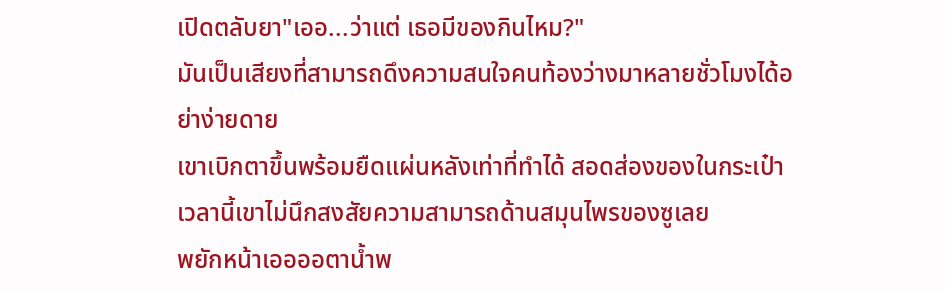เปิดตลับยา"เออ...ว่าแต่ เธอมีของกินไหม?"
มันเป็นเสียงที่สามารถดึงความสนใจคนท้องว่างมาหลายชั่วโมงได้อย่าง่ายดาย
เขาเบิกตาขึ้นพร้อมยืดแผ่นหลังเท่าที่ทำได้ สอดส่องของในกระเป๋า
เวลานี้เขาไม่นึกสงสัยความสามารถด้านสมุนไพรของซูเลย
พยักหน้าเออออตาน้ำพ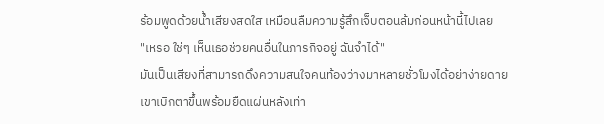ร้อมพูดด้วยน้ำเสียงสดใส เหมือนลืมความรู้สึกเจ็บตอนล้มก่อนหน้านี้ไปเลย
"เหรอ ใช่ๆ เห็นเธอช่วยคนอื่นในภารกิจอยู่ ฉันจำได้"
มันเป็นเสียงที่สามารถดึงความสนใจคนท้องว่างมาหลายชั่วโมงได้อย่าง่ายดาย
เขาเบิกตาขึ้นพร้อมยืดแผ่นหลังเท่า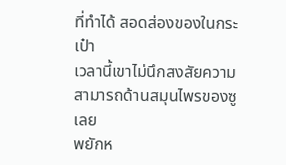ที่ทำได้ สอดส่องของในกระเป๋า
เวลานี้เขาไม่นึกสงสัยความสามารถด้านสมุนไพรของซูเลย
พยักห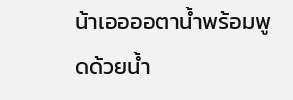น้าเออออตาน้ำพร้อมพูดด้วยน้ำ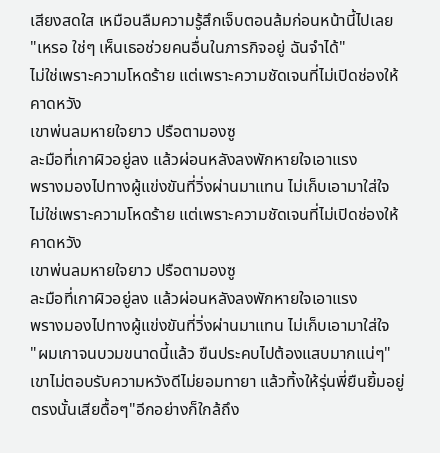เสียงสดใส เหมือนลืมความรู้สึกเจ็บตอนล้มก่อนหน้านี้ไปเลย
"เหรอ ใช่ๆ เห็นเธอช่วยคนอื่นในภารกิจอยู่ ฉันจำได้"
ไม่ใช่เพราะความโหดร้าย แต่เพราะความชัดเจนที่ไม่เปิดช่องให้คาดหวัง
เขาพ่นลมหายใจยาว ปรือตามองซู
ละมือที่เกาผิวอยู่ลง แล้วผ่อนหลังลงพักหายใจเอาแรง
พรางมองไปทางผู้แข่งขันที่วิ่งผ่านมาแทน ไม่เก็บเอามาใส่ใจ
ไม่ใช่เพราะความโหดร้าย แต่เพราะความชัดเจนที่ไม่เปิดช่องให้คาดหวัง
เขาพ่นลมหายใจยาว ปรือตามองซู
ละมือที่เกาผิวอยู่ลง แล้วผ่อนหลังลงพักหายใจเอาแรง
พรางมองไปทางผู้แข่งขันที่วิ่งผ่านมาแทน ไม่เก็บเอามาใส่ใจ
"ผมเกาจนบวมขนาดนี้แล้ว ขืนประคบไปต้องแสบมากแน่ๆ" เขาไม่ตอบรับความหวังดีไม่ยอมทายา แล้วทิ้งให้รุ่นพี่ยืนยิ้มอยู่ตรงนั้นเสียดื้อๆ"อีกอย่างก็ใกล้ถึง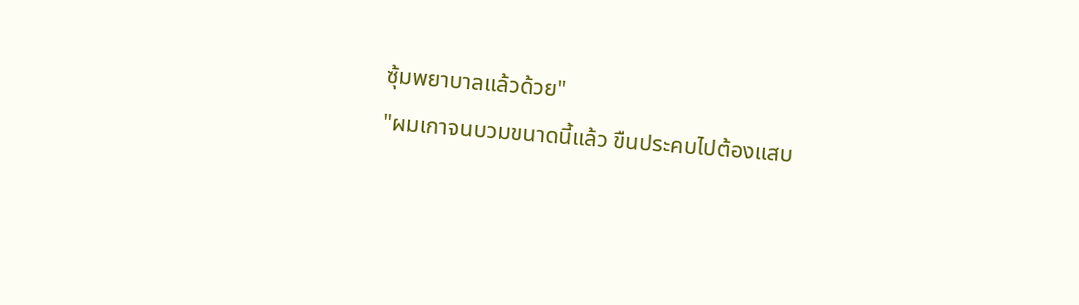ซุ้มพยาบาลแล้วด้วย"
"ผมเกาจนบวมขนาดนี้แล้ว ขืนประคบไปต้องแสบ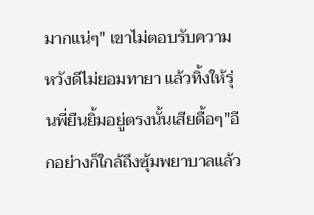มากแน่ๆ" เขาไม่ตอบรับความหวังดีไม่ยอมทายา แล้วทิ้งให้รุ่นพี่ยืนยิ้มอยู่ตรงนั้นเสียดื้อๆ"อีกอย่างก็ใกล้ถึงซุ้มพยาบาลแล้ว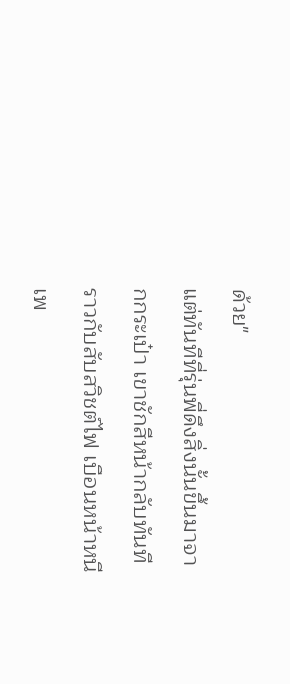ด้วย"
แต่ทันทีที่รุ่นพี่ดึงสิ่งนั้นขึ้นมาจากกระเป๋า เขาชักสีหน้ากลับทันทีราวกับสับสวิชต์ไฟ เบือนหน้าหนีเพ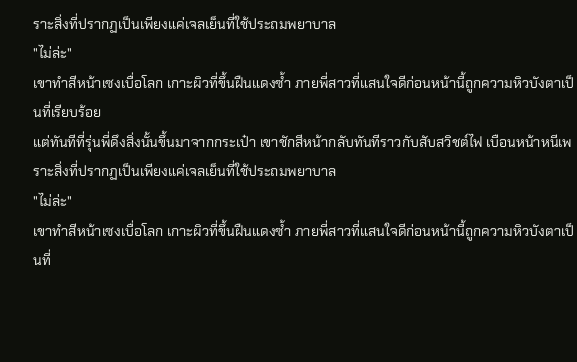ราะสิ่งที่ปรากฏเป็นเพียงแค่เจลเย็นที่ใช้ประถมพยาบาล
"ไม่ล่ะ"
เขาทำสีหน้าเซงเบื่อโลก เกาะผิวที่ขึ้นฝืนแดงซ้ำ ภายพี่สาวที่แสนใจดีก่อนหน้านี้ถูกความหิวบังตาเป็นที่เรียบร้อย
แต่ทันทีที่รุ่นพี่ดึงสิ่งนั้นขึ้นมาจากกระเป๋า เขาชักสีหน้ากลับทันทีราวกับสับสวิชต์ไฟ เบือนหน้าหนีเพราะสิ่งที่ปรากฏเป็นเพียงแค่เจลเย็นที่ใช้ประถมพยาบาล
"ไม่ล่ะ"
เขาทำสีหน้าเซงเบื่อโลก เกาะผิวที่ขึ้นฝืนแดงซ้ำ ภายพี่สาวที่แสนใจดีก่อนหน้านี้ถูกความหิวบังตาเป็นที่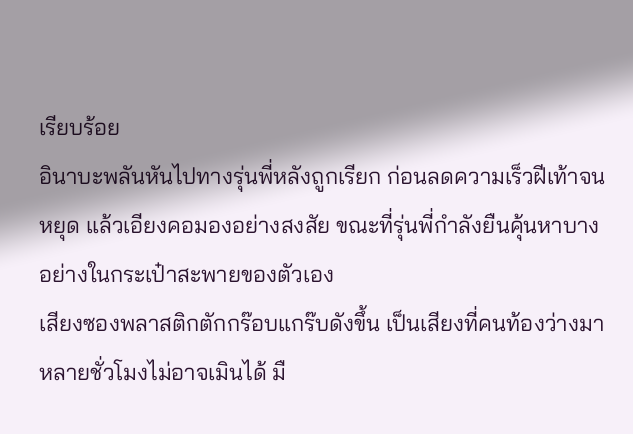เรียบร้อย
อินาบะพลันหันไปทางรุ่นพี่หลังถูกเรียก ก่อนลดความเร็วฝีเท้าจนหยุด แล้วเอียงคอมองอย่างสงสัย ขณะที่รุ่นพี่กำลังยืนคุ้นหาบางอย่างในกระเป๋าสะพายของตัวเอง
เสียงซองพลาสติกตักกร๊อบแกร๊บดังขึ้น เป็นเสียงที่คนท้องว่างมาหลายชั่วโมงไม่อาจเมินได้ มื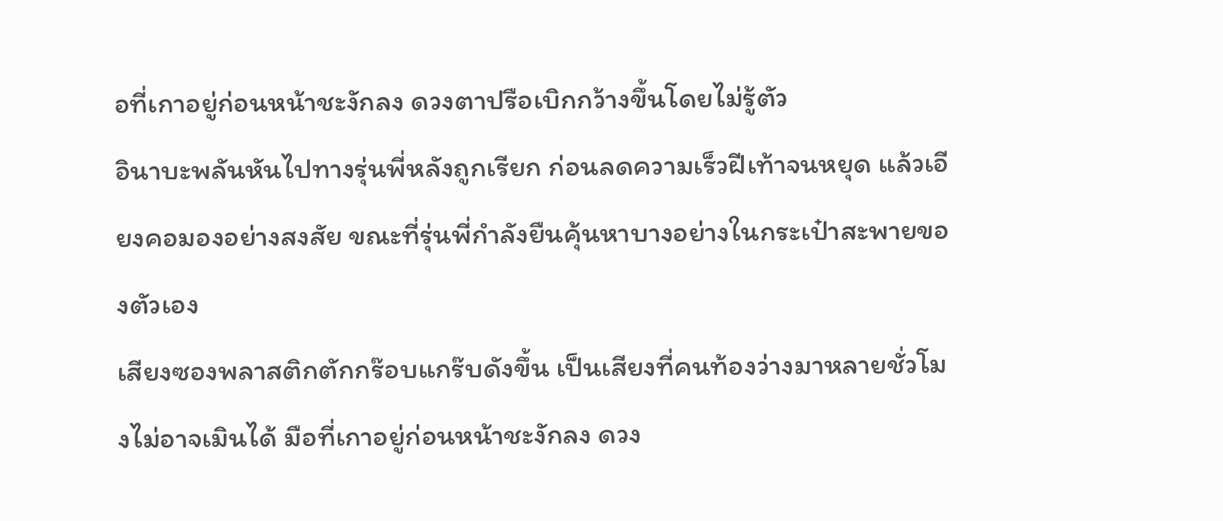อที่เกาอยู่ก่อนหน้าชะงักลง ดวงตาปรือเบิกกว้างขึ้นโดยไม่รู้ตัว
อินาบะพลันหันไปทางรุ่นพี่หลังถูกเรียก ก่อนลดความเร็วฝีเท้าจนหยุด แล้วเอียงคอมองอย่างสงสัย ขณะที่รุ่นพี่กำลังยืนคุ้นหาบางอย่างในกระเป๋าสะพายของตัวเอง
เสียงซองพลาสติกตักกร๊อบแกร๊บดังขึ้น เป็นเสียงที่คนท้องว่างมาหลายชั่วโมงไม่อาจเมินได้ มือที่เกาอยู่ก่อนหน้าชะงักลง ดวง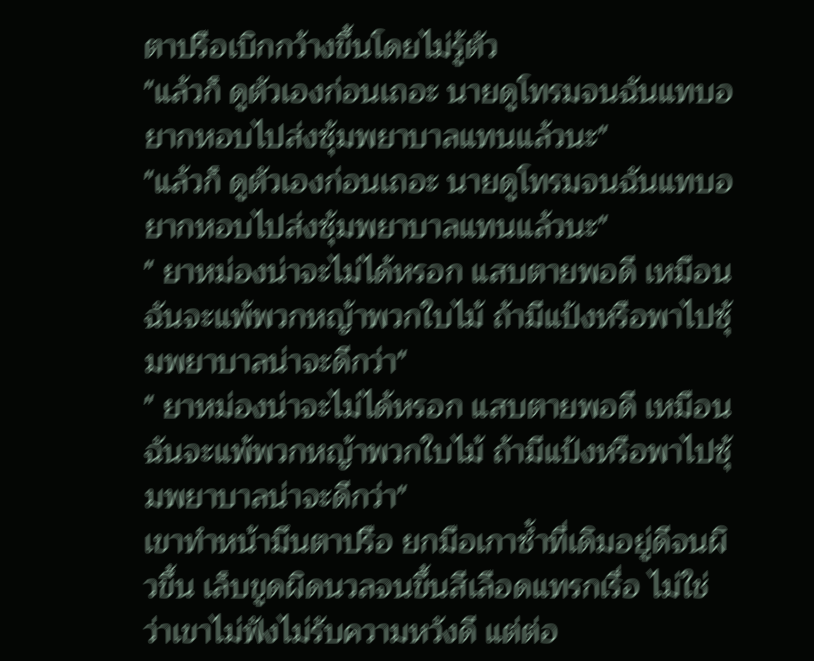ตาปรือเบิกกว้างขึ้นโดยไม่รู้ตัว
"แล้วก็ ดูตัวเองก่อนเถอะ นายดูโทรมจนฉันแทบอยากหอบไปส่งซุ้มพยาบาลแทนแล้วนะ"
"แล้วก็ ดูตัวเองก่อนเถอะ นายดูโทรมจนฉันแทบอยากหอบไปส่งซุ้มพยาบาลแทนแล้วนะ"
" ยาหม่องน่าจะไม่ได้หรอก แสบตายพอดี เหมือนฉันจะแพ้พวกหญ้าพวกใบไม้ ถ้ามีแป้งหรือพาไปซุ้มพยาบาลน่าจะดีกว่า"
" ยาหม่องน่าจะไม่ได้หรอก แสบตายพอดี เหมือนฉันจะแพ้พวกหญ้าพวกใบไม้ ถ้ามีแป้งหรือพาไปซุ้มพยาบาลน่าจะดีกว่า"
เขาทำหน้ามึนตาปรือ ยกมือเกาซ้ำที่เดิมอยู่ดีจนผิวขึ้น เล็บขูดผิดนวลจนขึ้นสีเลือดแทรกเรื่อ ไม่ใช่ว่าเขาไม่ฟังไม่รับความหวังดี แต่ต่อ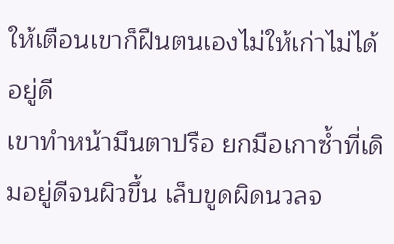ให้เตือนเขาก็ฝืนตนเองไม่ให้เก่าไม่ได้อยู่ดี
เขาทำหน้ามึนตาปรือ ยกมือเกาซ้ำที่เดิมอยู่ดีจนผิวขึ้น เล็บขูดผิดนวลจ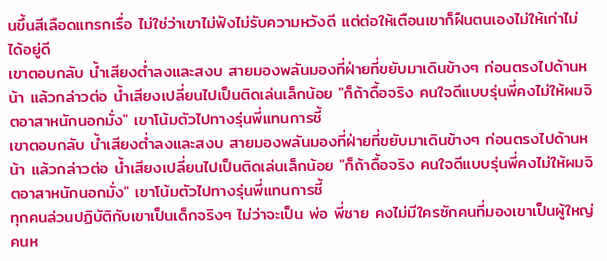นขึ้นสีเลือดแทรกเรื่อ ไม่ใช่ว่าเขาไม่ฟังไม่รับความหวังดี แต่ต่อให้เตือนเขาก็ฝืนตนเองไม่ให้เก่าไม่ได้อยู่ดี
เขาตอบกลับ น้ำเสียงต่ำลงและสงบ สายมองพลันมองที่ฝ่ายที่ขยับมาเดินข้างๆ ก่อนตรงไปด้านหน้า แล้วกล่าวต่อ น้ำเสียงเปลี่ยนไปเป็นติดเล่นเล็กน้อย "ก็ถ้าดื้อจริง คนใจดีแบบรุ่นพี่คงไม่ให้ผมจิตอาสาหนักนอกมั่ง" เขาโน้มตัวไปทางรุ่นพี่แทนการชี้
เขาตอบกลับ น้ำเสียงต่ำลงและสงบ สายมองพลันมองที่ฝ่ายที่ขยับมาเดินข้างๆ ก่อนตรงไปด้านหน้า แล้วกล่าวต่อ น้ำเสียงเปลี่ยนไปเป็นติดเล่นเล็กน้อย "ก็ถ้าดื้อจริง คนใจดีแบบรุ่นพี่คงไม่ให้ผมจิตอาสาหนักนอกมั่ง" เขาโน้มตัวไปทางรุ่นพี่แทนการชี้
ทุกคนล่วนปฏิบัติกับเขาเป็นเด็กจริงๆ ไม่ว่าจะเป็น พ่อ พี่ชาย คงไม่มีใครซักคนที่มองเขาเป็นผู้ใหญ่คนห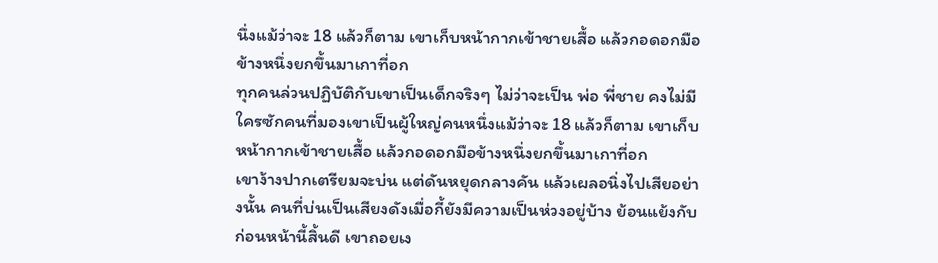นึ่งแม้ว่าจะ 18 แล้วก็ตาม เขาเก็บหน้ากากเข้าชายเสื้อ แล้วกอดอกมือข้างหนึ่งยกขึ้นมาเกาที่อก
ทุกคนล่วนปฏิบัติกับเขาเป็นเด็กจริงๆ ไม่ว่าจะเป็น พ่อ พี่ชาย คงไม่มีใครซักคนที่มองเขาเป็นผู้ใหญ่คนหนึ่งแม้ว่าจะ 18 แล้วก็ตาม เขาเก็บหน้ากากเข้าชายเสื้อ แล้วกอดอกมือข้างหนึ่งยกขึ้นมาเกาที่อก
เขาง้างปากเตรียมจะบ่น แต่ดันหยุดกลางคัน แล้วเผลอนิ่งไปเสียอย่างนั้น คนที่บ่นเป็นเสียงดังเมื่อกี้ยังมีความเป็นห่วงอยู่บ้าง ย้อนแย้งกับก่อนหน้านี้สิ้นดี เขาถอยเง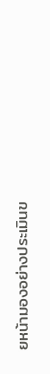ยหน้ามองอย่างประเมินข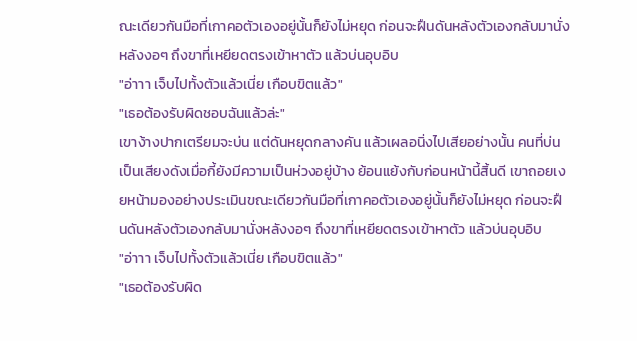ณะเดียวกันมือที่เกาคอตัวเองอยู่นั้นก็ยังไม่หยุด ก่อนจะฝืนดันหลังตัวเองกลับมานั่งหลังงอๆ ถึงขาที่เหยียดตรงเข้าหาตัว แล้วบ่นอุบอิบ
"อ่าาา เจ็บไปทั้งตัวแล้วเนี่ย เกือบขิตแล้ว"
"เธอต้องรับผิดชอบฉันแล้วล่ะ"
เขาง้างปากเตรียมจะบ่น แต่ดันหยุดกลางคัน แล้วเผลอนิ่งไปเสียอย่างนั้น คนที่บ่นเป็นเสียงดังเมื่อกี้ยังมีความเป็นห่วงอยู่บ้าง ย้อนแย้งกับก่อนหน้านี้สิ้นดี เขาถอยเงยหน้ามองอย่างประเมินขณะเดียวกันมือที่เกาคอตัวเองอยู่นั้นก็ยังไม่หยุด ก่อนจะฝืนดันหลังตัวเองกลับมานั่งหลังงอๆ ถึงขาที่เหยียดตรงเข้าหาตัว แล้วบ่นอุบอิบ
"อ่าาา เจ็บไปทั้งตัวแล้วเนี่ย เกือบขิตแล้ว"
"เธอต้องรับผิด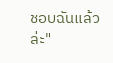ชอบฉันแล้วล่ะ"